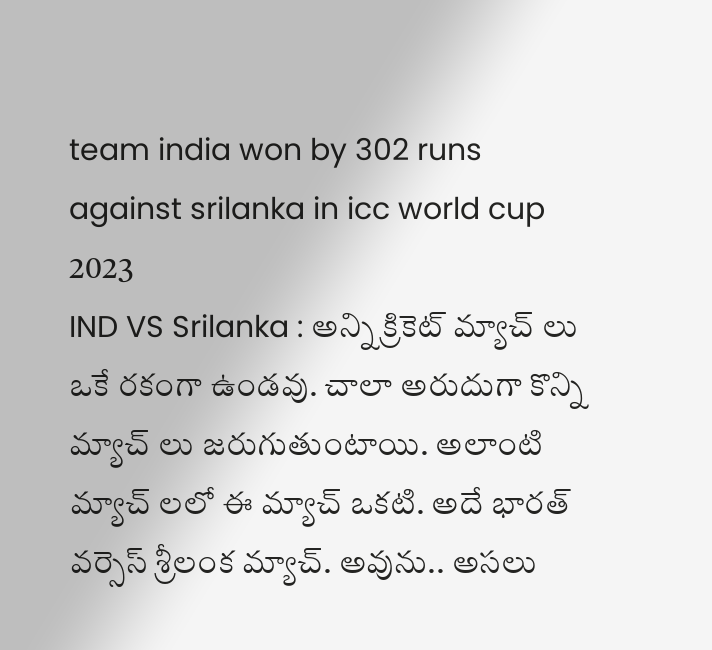team india won by 302 runs against srilanka in icc world cup 2023
IND VS Srilanka : అన్ని క్రికెట్ మ్యాచ్ లు ఒకే రకంగా ఉండవు. చాలా అరుదుగా కొన్ని మ్యాచ్ లు జరుగుతుంటాయి. అలాంటి మ్యాచ్ లలో ఈ మ్యాచ్ ఒకటి. అదే భారత్ వర్సెస్ శ్రీలంక మ్యాచ్. అవును.. అసలు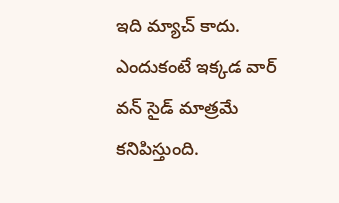ఇది మ్యాచ్ కాదు. ఎందుకంటే ఇక్కడ వార్ వన్ సైడ్ మాత్రమే కనిపిస్తుంది.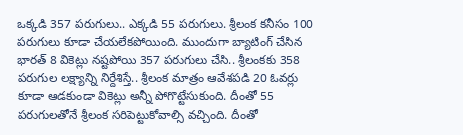ఒక్కడి 357 పరుగులు.. ఎక్కడి 55 పరుగులు. శ్రీలంక కనీసం 100 పరుగులు కూడా చేయలేకపోయింది. ముందుగా బ్యాటింగ్ చేసిన భారత్ 8 వికెట్లు నష్టపోయి 357 పరుగులు చేసి.. శ్రీలంకకు 358 పరుగుల లక్ష్యాన్ని నిర్దేశిస్తే.. శ్రీలంక మాత్రం ఆవేశపడి 20 ఓవర్లు కూడా ఆడకుండా వికెట్లు అన్నీ పోగొట్టేసుకుంది. దీంతో 55 పరుగులతోనే శ్రీలంక సరిపెట్టుకోవాల్సి వచ్చింది. దీంతో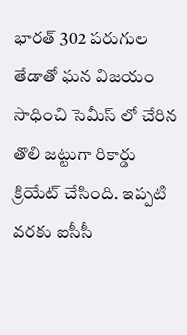భారత్ 302 పరుగుల తేడాతో ఘన విజయం సాధించి సెమీస్ లో చేరిన తొలి జట్టుగా రికార్డు క్రియేట్ చేసింది. ఇప్పటి వరకు ఐసీసీ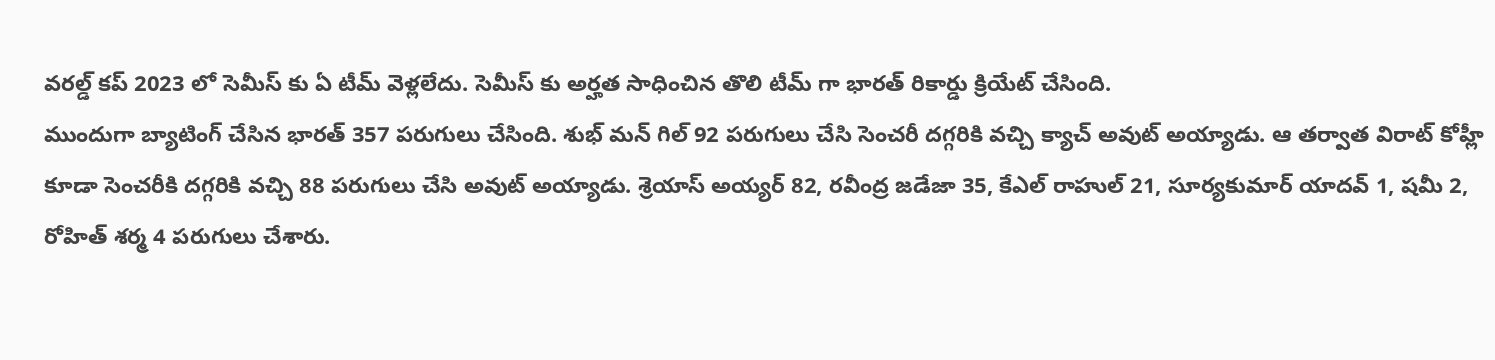వరల్డ్ కప్ 2023 లో సెమీస్ కు ఏ టీమ్ వెళ్లలేదు. సెమీస్ కు అర్హత సాధించిన తొలి టీమ్ గా భారత్ రికార్డు క్రియేట్ చేసింది.
ముందుగా బ్యాటింగ్ చేసిన భారత్ 357 పరుగులు చేసింది. శుభ్ మన్ గిల్ 92 పరుగులు చేసి సెంచరీ దగ్గరికి వచ్చి క్యాచ్ అవుట్ అయ్యాడు. ఆ తర్వాత విరాట్ కోహ్లీ కూడా సెంచరీకి దగ్గరికి వచ్చి 88 పరుగులు చేసి అవుట్ అయ్యాడు. శ్రెయాస్ అయ్యర్ 82, రవీంద్ర జడేజా 35, కేఎల్ రాహుల్ 21, సూర్యకుమార్ యాదవ్ 1, షమీ 2, రోహిత్ శర్మ 4 పరుగులు చేశారు.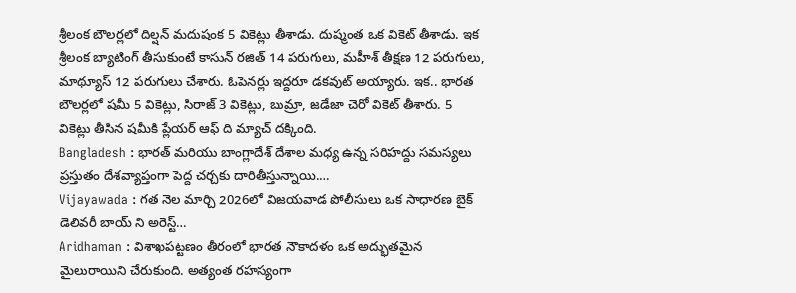శ్రీలంక బౌలర్లలో దిల్షన్ మదుషంక 5 వికెట్లు తీశాడు. దుష్మంత ఒక వికెట్ తీశాడు. ఇక శ్రీలంక బ్యాటింగ్ తీసుకుంటే కాసున్ రజిత్ 14 పరుగులు, మహీశ్ తీక్షణ 12 పరుగులు, మాథ్యూస్ 12 పరుగులు చేశారు. ఓపెనర్లు ఇద్దరూ డకవుట్ అయ్యారు. ఇక.. భారత బౌలర్లలో షమీ 5 వికెట్లు, సిరాజ్ 3 వికెట్లు, బుమ్రా, జడేజా చెరో వికెట్ తీశారు. 5 వికెట్లు తీసిన షమీకి ప్లేయర్ ఆఫ్ ది మ్యాచ్ దక్కింది.
Bangladesh : భారత్ మరియు బాంగ్లాదేశ్ దేశాల మధ్య ఉన్న సరిహద్దు సమస్యలు ప్రస్తుతం దేశవ్యాప్తంగా పెద్ద చర్చకు దారితీస్తున్నాయి.…
Vijayawada : గత నెల మార్చి 2026లో విజయవాడ పోలీసులు ఒక సాధారణ బైక్ డెలివరీ బాయ్ ని అరెస్ట్…
Aridhaman : విశాఖపట్టణం తీరంలో భారత నౌకాదళం ఒక అద్భుతమైన మైలురాయిని చేరుకుంది. అత్యంత రహస్యంగా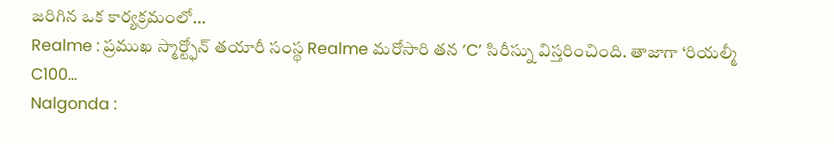జరిగిన ఒక కార్యక్రమంలో…
Realme : ప్రముఖ స్మార్ట్ఫోన్ తయారీ సంస్థ Realme మరోసారి తన ‘C’ సిరీస్ను విస్తరించింది. తాజాగా ‘రియల్మీ C100…
Nalgonda :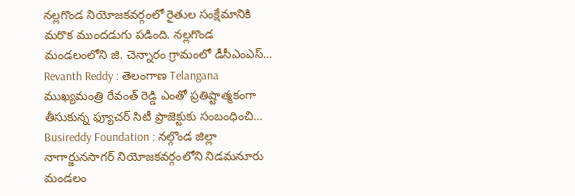నల్లగొండ నియోజకవర్గంలో రైతుల సంక్షేమానికి మరొక ముందడుగు పడింది. నల్లగొండ మండలంలోని జి. చెన్నారం గ్రామంలో డీసీఎంఎస్…
Revanth Reddy : తెలంగాణ Telangana ముఖ్యమంత్రి రేవంత్ రెడ్డి ఎంతో ప్రతిష్టాత్మకంగా తీసుకున్న ఫ్యూచర్ సిటీ ప్రాజెక్టుకు సంబంధించి…
Busireddy Foundation : నల్గొండ జిల్లా నాగార్జునసాగర్ నియోజకవర్గంలోని నిడమనూరు మండలం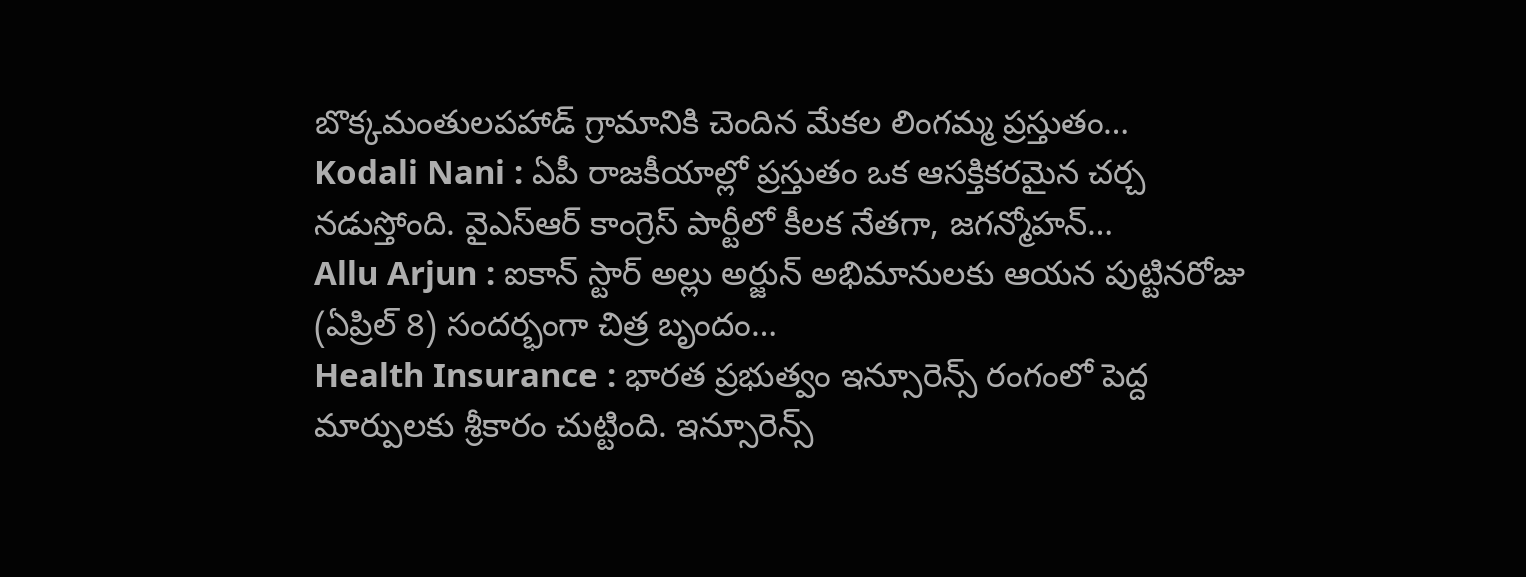బొక్కమంతులపహాడ్ గ్రామానికి చెందిన మేకల లింగమ్మ ప్రస్తుతం…
Kodali Nani : ఏపీ రాజకీయాల్లో ప్రస్తుతం ఒక ఆసక్తికరమైన చర్చ నడుస్తోంది. వైఎస్ఆర్ కాంగ్రెస్ పార్టీలో కీలక నేతగా, జగన్మోహన్…
Allu Arjun : ఐకాన్ స్టార్ అల్లు అర్జున్ అభిమానులకు ఆయన పుట్టినరోజు (ఏప్రిల్ 8) సందర్భంగా చిత్ర బృందం…
Health Insurance : భారత ప్రభుత్వం ఇన్సూరెన్స్ రంగంలో పెద్ద మార్పులకు శ్రీకారం చుట్టింది. ఇన్సూరెన్స్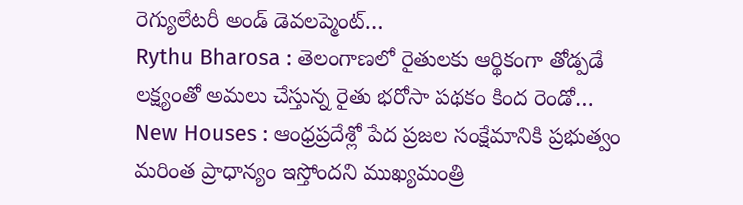రెగ్యులేటరీ అండ్ డెవలప్మెంట్…
Rythu Bharosa : తెలంగాణలో రైతులకు ఆర్థికంగా తోడ్పడే లక్ష్యంతో అమలు చేస్తున్న రైతు భరోసా పథకం కింద రెండో…
New Houses : ఆంధ్రప్రదేశ్లో పేద ప్రజల సంక్షేమానికి ప్రభుత్వం మరింత ప్రాధాన్యం ఇస్తోందని ముఖ్యమంత్రి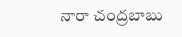నారా చంద్రబాబు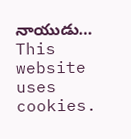నాయుడు…
This website uses cookies.